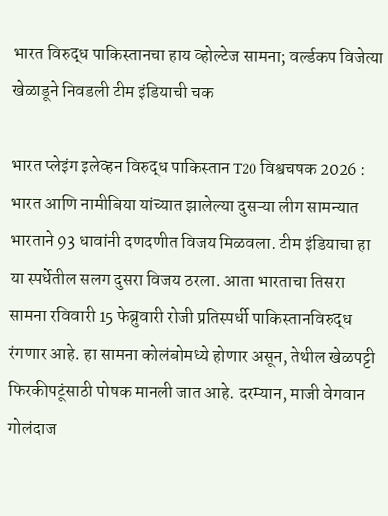भारत विरुद्ध पाकिस्तानचा हाय व्होल्टेज सामना; वर्ल्डकप विजेत्या खेळाडूने निवडली टीम इंडियाची चक

भारत प्लेइंग इलेव्हन विरुद्ध पाकिस्तान T20 विश्वचषक 2026 : भारत आणि नामीबिया यांच्यात झालेल्या दुसऱ्या लीग सामन्यात भारताने 93 धावांनी दणदणीत विजय मिळवला. टीम इंडियाचा हा या स्पर्धेतील सलग दुसरा विजय ठरला. आता भारताचा तिसरा सामना रविवारी 15 फेब्रुवारी रोजी प्रतिस्पर्धी पाकिस्तानविरुद्ध रंगणार आहे. हा सामना कोलंबोमध्ये होणार असून, तेथील खेळपट्टी फिरकीपटूंसाठी पोषक मानली जात आहे. दरम्यान, माजी वेगवान गोलंदाज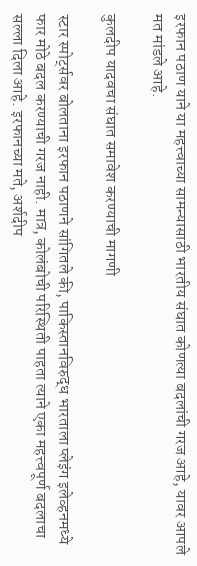इरफान पठाण याने या महत्त्वाच्या सामन्यासाठी भारतीय संघात कोणत्या बदलांची गरज आहे, यावर आपले मत मांडले आहे.

कुलदीप यादवचा संघात समावेश करण्याची मागणी

स्टार स्पोर्ट्सवर बोलताना इरफान पठाणने सांगितले की, पाकिस्तानविरुद्ध भारताला प्लेइंग इलेव्हनमध्ये फार मोठे बदल करण्याची गरज नाही. मात्र, कोलंबोची परिस्थिती पाहता त्याने एका महत्त्वपूर्ण बदलाचा सल्ला दिला आहे. इरफानच्या मते, अर्शदीप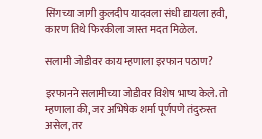सिंगच्या जागी कुलदीप यादवला संधी द्यायला हवी, कारण तिथे फिरकीला जास्त मदत मिळेल.

सलामी जोडीवर काय म्हणाला इरफान पठाण?

इरफानने सलामीच्या जोडीवर विशेष भाष्य केले. तो म्हणाला की, जर अभिषेक शर्मा पूर्णपणे तंदुरुस्त असेल, तर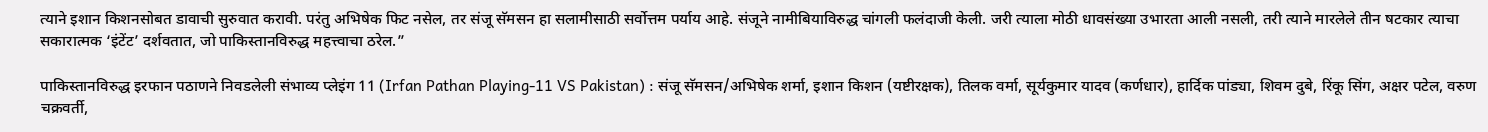त्याने इशान किशनसोबत डावाची सुरुवात करावी. परंतु अभिषेक फिट नसेल, तर संजू सॅमसन हा सलामीसाठी सर्वोत्तम पर्याय आहे. संजूने नामीबियाविरुद्ध चांगली फलंदाजी केली. जरी त्याला मोठी धावसंख्या उभारता आली नसली, तरी त्याने मारलेले तीन षटकार त्याचा सकारात्मक ‘इंटेंट’ दर्शवतात, जो पाकिस्तानविरुद्ध महत्त्वाचा ठरेल.”

पाकिस्तानविरुद्ध इरफान पठाणने निवडलेली संभाव्य प्लेइंग 11 (Irfan Pathan Playing-11 VS Pakistan) : संजू सॅमसन/अभिषेक शर्मा, इशान किशन (यष्टीरक्षक), तिलक वर्मा, सूर्यकुमार यादव (कर्णधार), हार्दिक पांड्या, शिवम दुबे, रिंकू सिंग, अक्षर पटेल, वरुण चक्रवर्ती,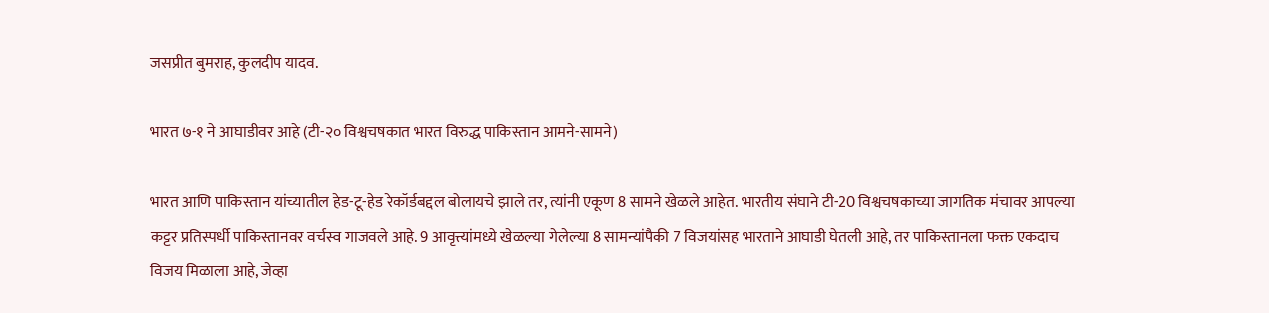जसप्रीत बुमराह, कुलदीप यादव.

भारत ७-१ ने आघाडीवर आहे (टी-२० विश्वचषकात भारत विरुद्ध पाकिस्तान आमने-सामने)

भारत आणि पाकिस्तान यांच्यातील हेड-टू-हेड रेकॉर्डबद्दल बोलायचे झाले तर, त्यांनी एकूण 8 सामने खेळले आहेत. भारतीय संघाने टी-20 विश्वचषकाच्या जागतिक मंचावर आपल्या कट्टर प्रतिस्पर्धी पाकिस्तानवर वर्चस्व गाजवले आहे. 9 आवृत्त्यांमध्ये खेळल्या गेलेल्या 8 सामन्यांपैकी 7 विजयांसह भारताने आघाडी घेतली आहे, तर पाकिस्तानला फक्त एकदाच विजय मिळाला आहे, जेव्हा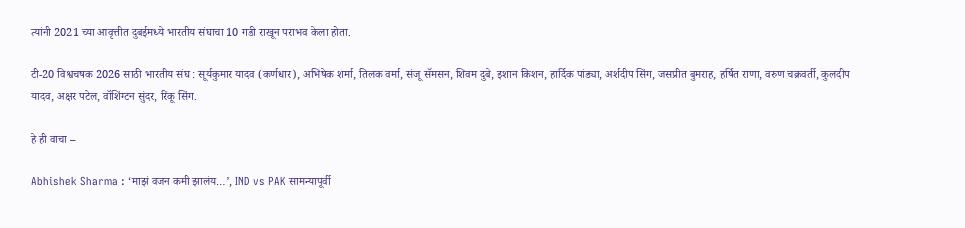त्यांनी 2021 च्या आवृत्तीत दुबईमध्ये भारतीय संघाचा 10 गडी राखून पराभव केला होता.

टी-20 विश्वचषक 2026 साठी भारतीय संघ : सूर्यकुमार यादव (कर्णधार), अभिषेक शर्मा, तिलक वर्मा, संजू सॅमसन, शिवम दुबे, इशान किशन, हार्दिक पांड्या, अर्शदीप सिंग, जसप्रीत बुमराह, हर्षित राणा, वरुण चक्रवर्ती, कुलदीप यादव, अक्षर पटेल, वॉशिंग्टन सुंदर, रिंकू सिंग.

हे ही वाचा –

Abhishek Sharma : ‘माझं वजन कमी झालंय…’, IND vs PAK सामन्यापूर्वी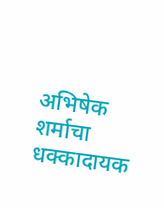अभिषेक शर्माचा धक्कादायक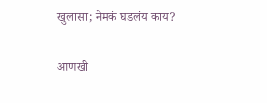खुलासा; नेमकं घडलंय काय?

आणखी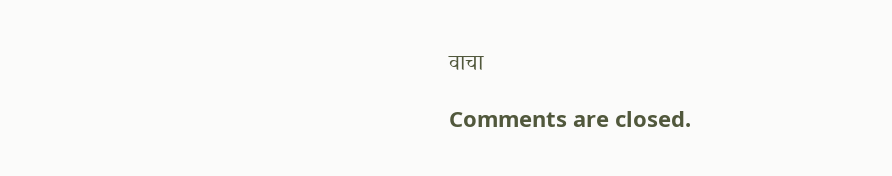वाचा

Comments are closed.